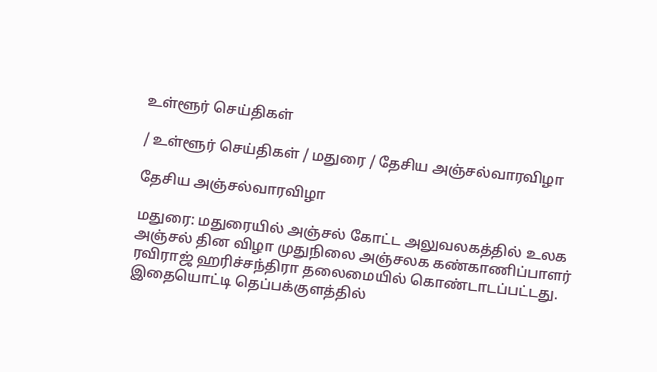உள்ளூர் செய்திகள்

/ உள்ளூர் செய்திகள் / மதுரை / தேசிய அஞ்சல்வாரவிழா

தேசிய அஞ்சல்வாரவிழா

மதுரை: மதுரையில் அஞ்சல் கோட்ட அலுவலகத்தில் உலக அஞ்சல் தின விழா முதுநிலை அஞ்சலக கண்காணிப்பாளர் ரவிராஜ் ஹரிச்சந்திரா தலைமையில் கொண்டாடப்பட்டது. இதையொட்டி தெப்பக்குளத்தில்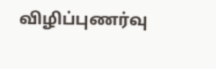விழிப்புணர்வு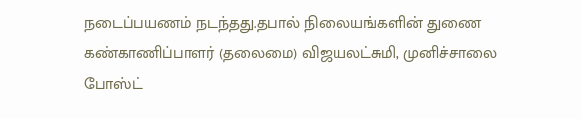நடைப்பயணம் நடந்தது.தபால் நிலையங்களின் துணை கண்காணிப்பாளர் (தலைமை) விஜயலட்சுமி, முனிச்சாலை போஸ்ட்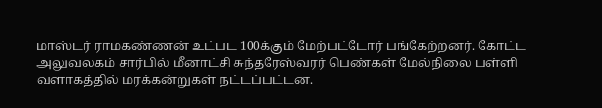மாஸ்டர் ராமகண்ணன் உட்பட 100க்கும் மேற்பட்டோர் பங்கேற்றனர். கோட்ட அலுவலகம் சார்பில் மீனாட்சி சுந்தரேஸ்வரர் பெண்கள் மேல்நிலை பள்ளி வளாகத்தில் மரக்கன்றுகள் நட்டப்பட்டன.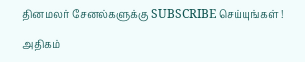தினமலர் சேனல்களுக்கு SUBSCRIBE செய்யுங்கள் !

அதிகம்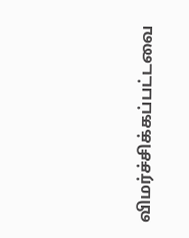விமர்ச்சிக்கப்பட்டவை